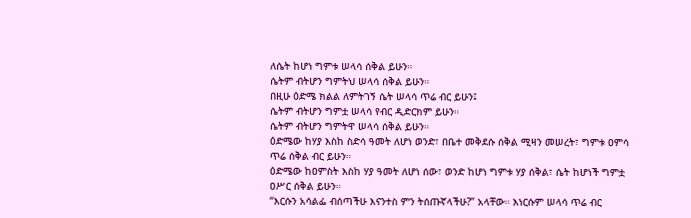ለሴት ከሆነ ግምቱ ሠላሳ ሰቅል ይሁን።
ሴትም ብትሆን ግምትህ ሠላሳ ሰቅል ይሁን።
በዚሁ ዕድሜ ክልል ለምትገኝ ሴት ሠላሳ ጥሬ ብር ይሁን፤
ሴትም ብትሆን ግምቷ ሠላሳ የብር ዲድርክም ይሁን።
ሴትም ብትሆን ግምትዋ ሠላሳ ሰቅል ይሁን።
ዕድሜው ከሃያ እስከ ስድሳ ዓመት ለሆነ ወንድ፣ በቤተ መቅደሱ ሰቅል ሚዛን መሠረት፣ ግምቱ ዐምሳ ጥሬ ሰቅል ብር ይሁን።
ዕድሜው ከዐምስት እስከ ሃያ ዓመት ለሆነ ሰው፣ ወንድ ከሆነ ግምቱ ሃያ ሰቅል፣ ሴት ከሆነች ግምቷ ዐሥር ሰቅል ይሁን።
“እርሱን አሳልፌ ብሰጣችሁ እናንተስ ምን ትሰጡኛላችሁ?” አላቸው። እነርሱም ሠላሳ ጥሬ ብር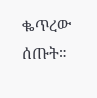ቈጥረው ሰጡት።